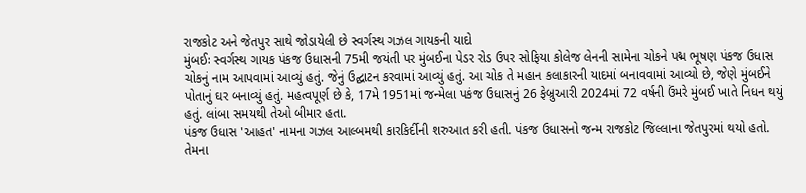રાજકોટ અને જેતપુર સાથે જોડાયેલી છે સ્વર્ગસ્થ ગઝલ ગાયકની યાદો
મુંબઈઃ સ્વર્ગસ્થ ગાયક પંકજ ઉધાસની 75મી જયંતી પર મુંબઈના પેડર રોડ ઉપર સોફિયા કોલેજ લેનની સામેના ચોકને પદ્મ ભૂષણ પંકજ ઉધાસ ચોકનું નામ આપવામાં આવ્યું હતું. જેનું ઉદ્ઘાટન કરવામાં આવ્યું હતું. આ ચોક તે મહાન કલાકારની યાદમાં બનાવવામાં આવ્યો છે, જેણે મુંબઈને પોતાનું ઘર બનાવ્યું હતું. મહત્વપૂર્ણ છે કે, 17મે 1951માં જન્મેલા પકંજ ઉધાસનું 26 ફેબ્રુઆરી 2024માં 72 વર્ષની ઉંમરે મુંબઈ ખાતે નિધન થયું હતું. લાંબા સમયથી તેઓ બીમાર હતા.
પંકજ ઉધાસ 'આહત' નામના ગઝલ આલ્બમથી કારકિર્દીની શરુઆત કરી હતી. પંકજ ઉધાસનો જન્મ રાજકોટ જિલ્લાના જેતપુરમાં થયો હતો. તેમના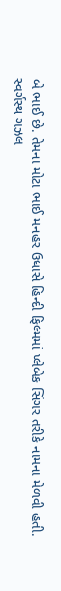બે ભાઈ છે. તેમના મોટા ભાઈ મનહર ઉધાસે હિન્દી ફિલ્મમાં પ્લેબેક સિંગર તરીકે નામના મેળવી હતી.
સ્વર્ગસ્થ ગઝલ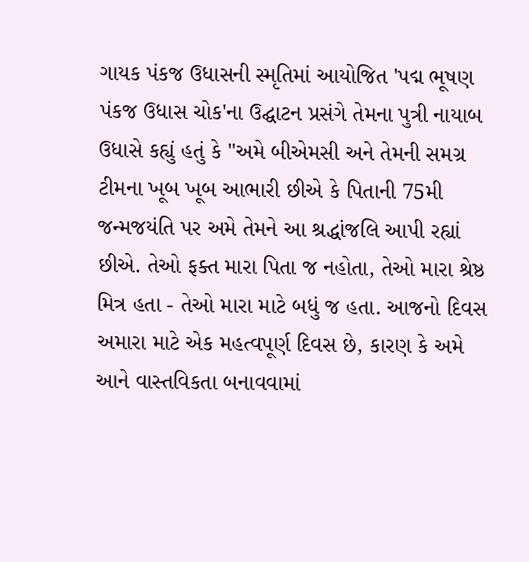ગાયક પંકજ ઉધાસની સ્મૃતિમાં આયોજિત 'પદ્મ ભૂષણ પંકજ ઉધાસ ચોક'ના ઉદ્ઘાટન પ્રસંગે તેમના પુત્રી નાયાબ ઉધાસે કહ્યું હતું કે "અમે બીએમસી અને તેમની સમગ્ર ટીમના ખૂબ ખૂબ આભારી છીએ કે પિતાની 75મી જન્મજયંતિ પર અમે તેમને આ શ્રદ્ધાંજલિ આપી રહ્યાં છીએ. તેઓ ફક્ત મારા પિતા જ નહોતા, તેઓ મારા શ્રેષ્ઠ મિત્ર હતા - તેઓ મારા માટે બધું જ હતા. આજનો દિવસ અમારા માટે એક મહત્વપૂર્ણ દિવસ છે, કારણ કે અમે આને વાસ્તવિકતા બનાવવામાં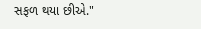સફળ થયા છીએ."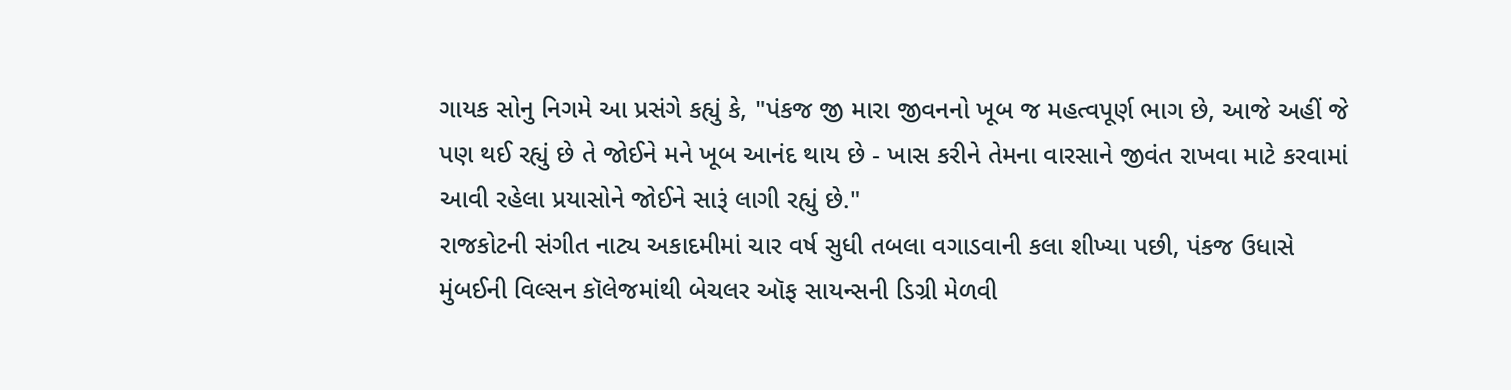ગાયક સોનુ નિગમે આ પ્રસંગે કહ્યું કે, "પંકજ જી મારા જીવનનો ખૂબ જ મહત્વપૂર્ણ ભાગ છે, આજે અહીં જે પણ થઈ રહ્યું છે તે જોઈને મને ખૂબ આનંદ થાય છે - ખાસ કરીને તેમના વારસાને જીવંત રાખવા માટે કરવામાં આવી રહેલા પ્રયાસોને જોઈને સારૂં લાગી રહ્યું છે."
રાજકોટની સંગીત નાટ્ય અકાદમીમાં ચાર વર્ષ સુધી તબલા વગાડવાની કલા શીખ્યા પછી, પંકજ ઉધાસે મુંબઈની વિલ્સન કૉલેજમાંથી બેચલર ઑફ સાયન્સની ડિગ્રી મેળવી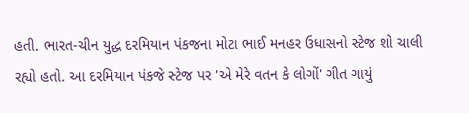હતી. ભારત-ચીન યુદ્ધ દરમિયાન પંકજના મોટા ભાઈ મનહર ઉધાસનો સ્ટેજ શો ચાલી રહ્યો હતો. આ દરમિયાન પંકજે સ્ટેજ પર 'એ મેરે વતન કે લોગોં' ગીત ગાયું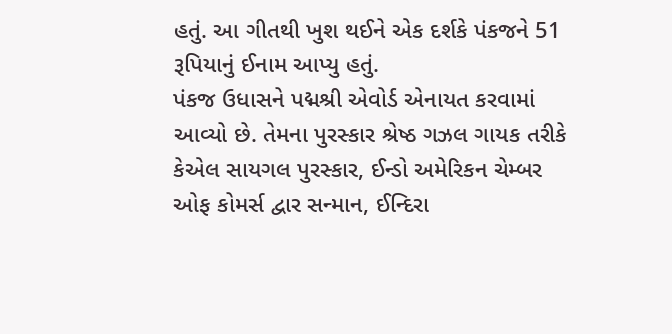હતું. આ ગીતથી ખુશ થઈને એક દર્શકે પંકજને 51 રૂપિયાનું ઈનામ આપ્યુ હતું.
પંકજ ઉધાસને પદ્મશ્રી એવોર્ડ એનાયત કરવામાં આવ્યો છે. તેમના પુરસ્કાર શ્રેષ્ઠ ગઝલ ગાયક તરીકે કેએલ સાયગલ પુરસ્કાર, ઈન્ડો અમેરિકન ચેમ્બર ઓફ કોમર્સ દ્વાર સન્માન, ઈન્દિરા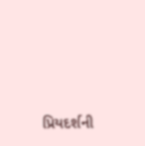પ્રિયદર્શની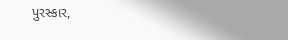પુરસ્કાર,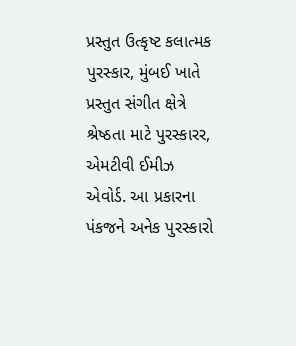પ્રસ્તુત ઉત્કૃષ્ટ કલાત્મક પુરસ્કાર, મુંબઈ ખાતે પ્રસ્તુત સંગીત ક્ષેત્રે શ્રેષ્ઠતા માટે પુરસ્કારર, એમટીવી ઈમીઝ એવોર્ડ. આ પ્રકારના પંકજને અનેક પુરસ્કારો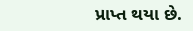પ્રાપ્ત થયા છે.